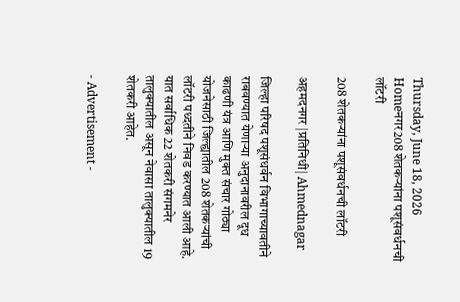Thursday, June 18, 2026
Homeनगर208 शेतकर्‍यांना पशूसंवर्धनची लॉटरी

208 शेतकर्‍यांना पशूसंवर्धनची लॉटरी

अहमदनगर |प्रतिनिधी| Ahmednagar

जिल्हा परिषद पशूसंधर्वन विभागाच्यावतीने राबवण्यात येणार्‍या अनुदानावरील दूध काढणी यंत्र आणि मुक्त संचार गोठ्या योजनेसाठी जिल्ह्यातील 208 शेतकर्‍यांची लॉटरी पध्दतीने निवड करण्यात आली आहे. यात सर्वाधिक 22 शेतकरी संगमनेर तालुक्यातील असून नेवासा तालुक्यातील 19 शेतकरी आहेत.

- Advertisement -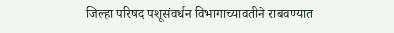जिल्हा परिषद पशूसंवर्धन विभागाच्यावतीने राबवण्यात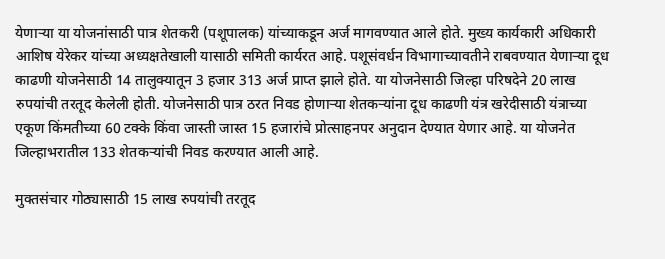येणार्‍या या योजनांसाठी पात्र शेतकरी (पशूपालक) यांच्याकडून अर्ज मागवण्यात आले होते. मुख्य कार्यकारी अधिकारी आशिष येरेकर यांच्या अध्यक्षतेखाली यासाठी समिती कार्यरत आहे. पशूसंवर्धन विभागाच्यावतीने राबवण्यात येणार्‍या दूध काढणी योजनेसाठी 14 तालुक्यातून 3 हजार 313 अर्ज प्राप्त झाले होते. या योजनेसाठी जिल्हा परिषदेने 20 लाख रुपयांची तरतूद केलेली होती. योजनेसाठी पात्र ठरत निवड होणार्‍या शेतकर्‍यांना दूध काढणी यंत्र खरेदीसाठी यंत्राच्या एकूण किंमतीच्या 60 टक्के किंवा जास्ती जास्त 15 हजारांचे प्रोत्साहनपर अनुदान देण्यात येणार आहे. या योजनेत जिल्हाभरातील 133 शेतकर्‍यांची निवड करण्यात आली आहे.

मुक्तसंचार गोठ्यासाठी 15 लाख रुपयांची तरतूद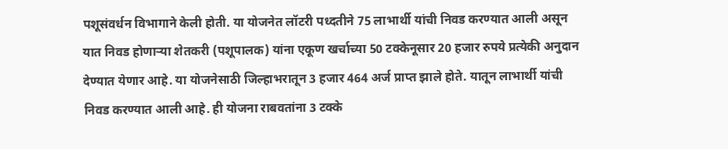पशूसंवर्धन विभागाने केली होती. या योजनेत लॉटरी पध्दतीने 75 लाभार्थी यांची निवड करण्यात आली असून यात निवड होणार्‍या शेतकरी (पशूपालक) यांना एकूण खर्चाच्या 50 टक्केनूसार 20 हजार रुपये प्रत्येकी अनुदान देण्यात येणार आहे. या योजनेसाठी जिल्हाभरातून 3 हजार 464 अर्ज प्राप्त झाले होते. यातून लाभार्थी यांची निवड करण्यात आली आहे. ही योजना राबवतांना 3 टक्के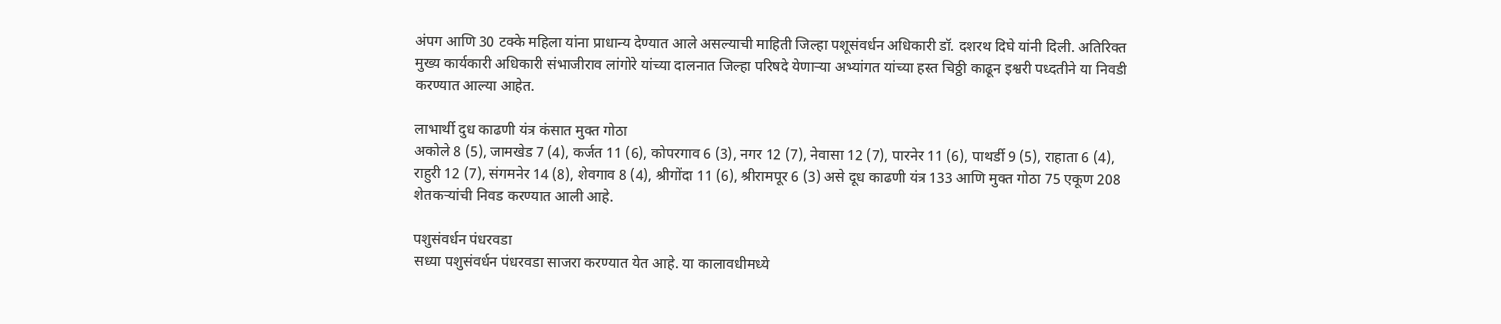अंपग आणि 30 टक्के महिला यांना प्राधान्य देण्यात आले असल्याची माहिती जिल्हा पशूसंवर्धन अधिकारी डॉ. दशरथ दिघे यांनी दिली. अतिरिक्त मुख्य कार्यकारी अधिकारी संभाजीराव लांगोरे यांच्या दालनात जिल्हा परिषदे येणार्‍या अभ्यांगत यांच्या हस्त चिठ्ठी काढून इश्वरी पध्दतीने या निवडी करण्यात आल्या आहेत.

लाभार्थी दुध काढणी यंत्र कंसात मुक्त गोठा
अकोले 8 (5), जामखेड 7 (4), कर्जत 11 (6), कोपरगाव 6 (3), नगर 12 (7), नेवासा 12 (7), पारनेर 11 (6), पाथर्डी 9 (5), राहाता 6 (4), राहुरी 12 (7), संगमनेर 14 (8), शेवगाव 8 (4), श्रीगोंदा 11 (6), श्रीरामपूर 6 (3) असे दूध काढणी यंत्र 133 आणि मुक्त गोठा 75 एकूण 208 शेतकर्‍यांची निवड करण्यात आली आहे.

पशुसंवर्धन पंधरवडा
सध्या पशुसंवर्धन पंधरवडा साजरा करण्यात येत आहे. या कालावधीमध्ये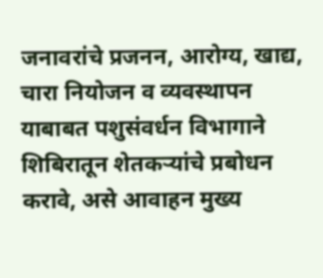जनावरांचे प्रजनन, आरोग्य, खाद्य, चारा नियोजन व व्यवस्थापन याबाबत पशुसंवर्धन विभागाने शिबिरातून शेतकर्‍यांचे प्रबोधन करावे, असे आवाहन मुख्य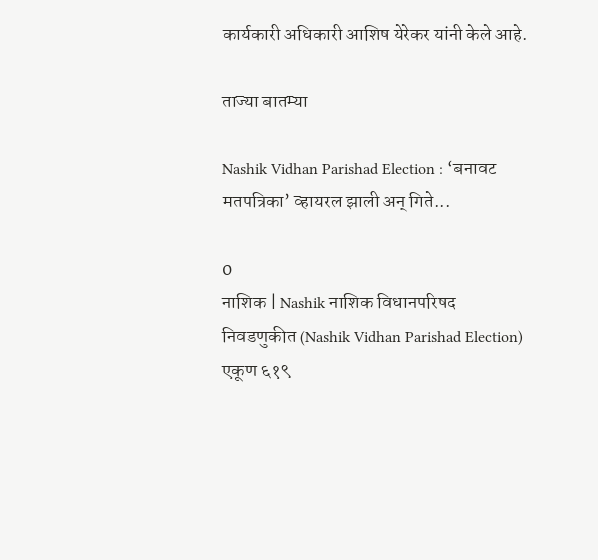कार्यकारी अधिकारी आशिष येरेकर यांनी केले आहे.

ताज्या बातम्या

Nashik Vidhan Parishad Election : ‘बनावट मतपत्रिका’ व्हायरल झाली अन् गिते...

0
नाशिक | Nashik नाशिक विधानपरिषद निवडणुकीत (Nashik Vidhan Parishad Election) एकूण ६१९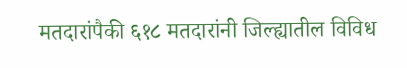मतदारांपैकी ६१८ मतदारांनी जिल्ह्यातील विविध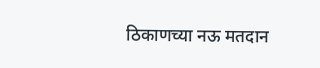ठिकाणच्या नऊ मतदान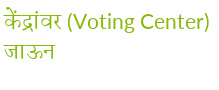केंद्रांवर (Voting Center) जाऊन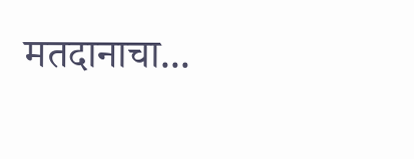मतदानाचा...